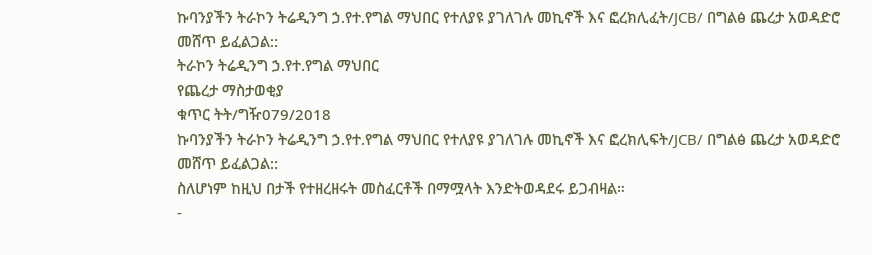ኩባንያችን ትራኮን ትሬዲንግ ኃ.የተ.የግል ማህበር የተለያዩ ያገለገሉ መኪኖች እና ፎረክሊፈት/JCB/ በግልፅ ጨረታ አወዳድሮ መሸጥ ይፈልጋል::
ትራኮን ትሬዲንግ ኃ.የተ.የግል ማህበር
የጨረታ ማስታወቂያ
ቁጥር ትት/ግዥ079/2018
ኩባንያችን ትራኮን ትሬዲንግ ኃ.የተ.የግል ማህበር የተለያዩ ያገለገሉ መኪኖች እና ፎረክሊፍት/JCB/ በግልፅ ጨረታ አወዳድሮ መሸጥ ይፈልጋል::
ስለሆነም ከዚህ በታች የተዘረዘሩት መስፈርቶች በማሟላት እንድትወዳደሩ ይጋብዛል።
-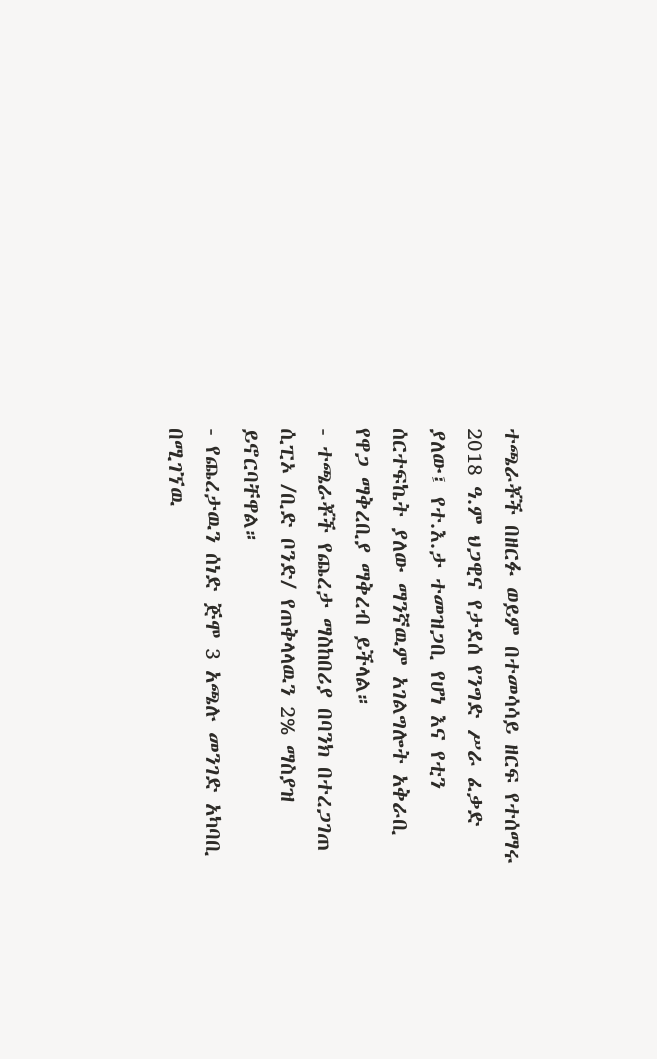ተጫራቾች በዘርፉ ወይም በተመሳሳይ ዘርፍ የተሰማሩ 2018 ዓ.ም ህጋዊና የታደሰ የንግድ ሥራ ፈቃድ ያለው፤ የተ.እ.ታ ተመዝጋቢ የሆነ እና የቲን ሰርተፍኬት ያለው ማንኛዉም አገልግሎት አቅራቢ የዋጋ ማቅረቢያ ማቅረብ ይችላል።
- ተጫራቾች የጨረታ ማስከበሪያ በባንክ በተረጋገጠ ሲፒኦ /ቢድ ቦንድ/ የጠቅላላዉን 2% ማስያዝ ይኖርባቸዋል።
- የጨረታዉን ሰነድ ጅሞ 3 አጫሉ መንገድ አካባቢ በሚገኘዉ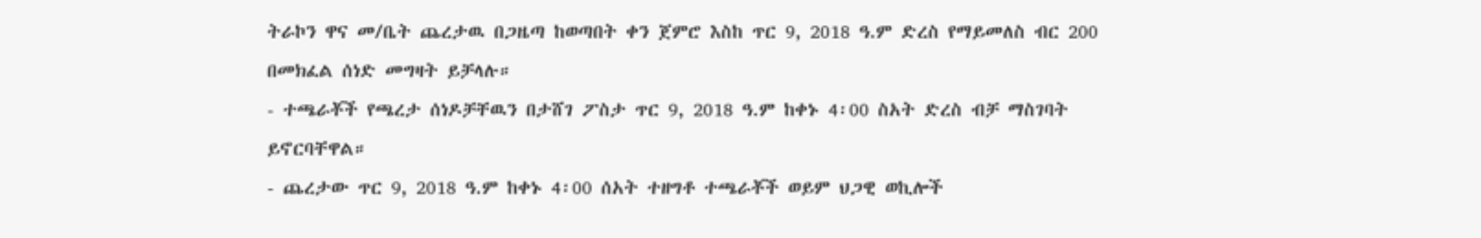ትራኮን ዋና መ/ቤት ጨረታዉ በጋዜጣ ከወጣበት ቀን ጀምሮ እስከ ጥር 9, 2018 ዓ.ም ድረስ የማይመለስ ብር 200 በመክፈል ሰነድ መግዛት ይቻላሉ።
- ተጫራቾች የጫረታ ሰነዶቻቸዉን በታሸገ ፖስታ ጥር 9, 2018 ዓ.ም ከቀኑ 4፡00 ስአት ድረስ ብቻ ማስገባት ይኖርባቸዋል።
- ጨረታው ጥር 9, 2018 ዓ.ም ከቀኑ 4፡00 ሰአት ተዘግቶ ተጫራቾች ወይም ህጋዊ ወኪሎች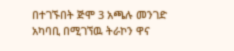በተገኙበት ጅሞ 3 አጫሉ መንገድ አካባቢ በሚገኘዉ ትራኮን ዋና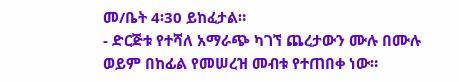መ/ቤት 4፡30 ይከፈታል።
- ድርጅቱ የተሻለ አማራጭ ካገኘ ጨረታውን ሙሉ በሙሉ ወይም በከፊል የመሠረዝ መብቱ የተጠበቀ ነው።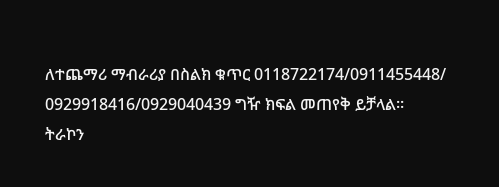ለተጨማሪ ማብራሪያ በስልክ ቁጥር 0118722174/0911455448/
0929918416/0929040439 ግዥ ክፍል መጠየቅ ይቻላል።
ትራኮን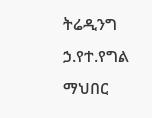ትሬዲንግ ኃ.የተ.የግል ማህበር